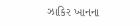ઝાકિર ખાનના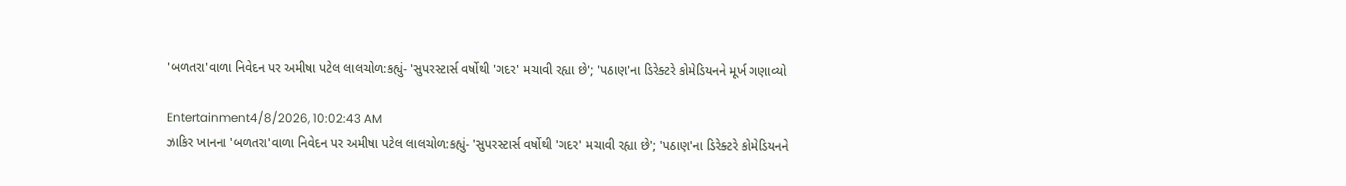'બળતરા'વાળા નિવેદન પર અમીષા પટેલ લાલચોળ:કહ્યું- 'સુપરસ્ટાર્સ વર્ષોથી 'ગદર' મચાવી રહ્યા છે'; 'પઠાણ'ના ડિરેક્ટરે કોમેડિયનને મૂર્ખ ગણાવ્યો

Entertainment4/8/2026, 10:02:43 AM
ઝાકિર ખાનના 'બળતરા'વાળા નિવેદન પર અમીષા પટેલ લાલચોળ:કહ્યું- 'સુપરસ્ટાર્સ વર્ષોથી 'ગદર' મચાવી રહ્યા છે'; 'પઠાણ'ના ડિરેક્ટરે કોમેડિયનને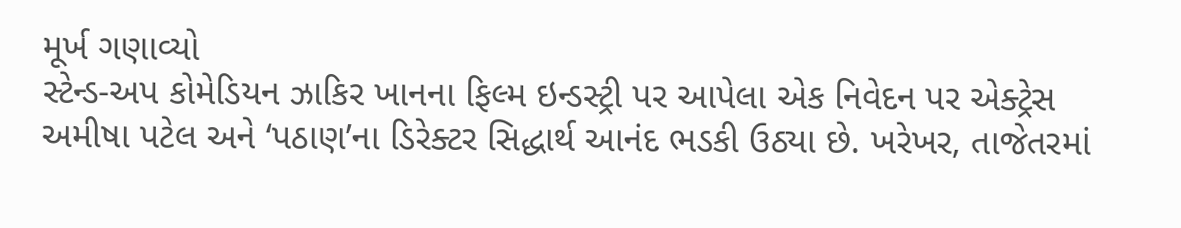મૂર્ખ ગણાવ્યો
સ્ટેન્ડ-અપ કોમેડિયન ઝાકિર ખાનના ફિલ્મ ઇન્ડસ્ટ્રી પર આપેલા એક નિવેદન પર એક્ટ્રેસ અમીષા પટેલ અને ‘પઠાણ’ના ડિરેક્ટર સિદ્ધાર્થ આનંદ ભડકી ઉઠ્યા છે. ખરેખર, તાજેતરમાં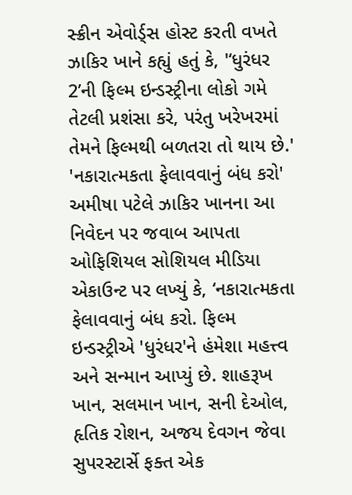સ્ક્રીન એવોર્ડ્સ હોસ્ટ કરતી વખતે ઝાકિર ખાને કહ્યું હતું કે, '‘ધુરંધર 2’ની ફિલ્મ ઇન્ડસ્ટ્રીના લોકો ગમે તેટલી પ્રશંસા કરે, પરંતુ ખરેખરમાં તેમને ફિલ્મથી બળતરા તો થાય છે.' 'નકારાત્મકતા ફેલાવવાનું બંધ કરો' અમીષા પટેલે ઝાકિર ખાનના આ નિવેદન પર જવાબ આપતા ઓફિશિયલ સોશિયલ મીડિયા એકાઉન્ટ પર લખ્યું કે, ‘નકારાત્મકતા ફેલાવવાનું બંધ કરો. ફિલ્મ ઇન્ડસ્ટ્રીએ 'ધુરંધર'ને હંમેશા મહત્ત્વ અને સન્માન આપ્યું છે. શાહરૂખ ખાન, સલમાન ખાન, સની દેઓલ, હૃતિક રોશન, અજય દેવગન જેવા સુપરસ્ટાર્સે ફક્ત એક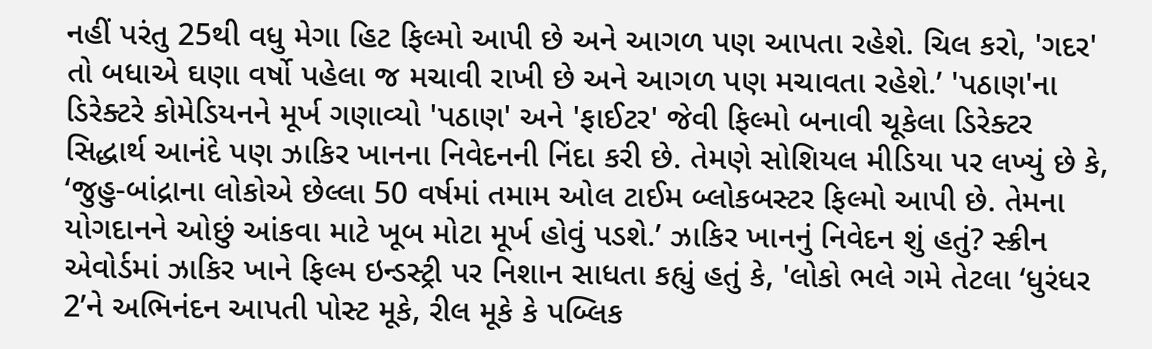નહીં પરંતુ 25થી વધુ મેગા હિટ ફિલ્મો આપી છે અને આગળ પણ આપતા રહેશે. ચિલ કરો, 'ગદર' તો બધાએ ઘણા વર્ષો પહેલા જ મચાવી રાખી છે અને આગળ પણ મચાવતા રહેશે.’ 'પઠાણ'ના ડિરેક્ટરે કોમેડિયનને મૂર્ખ ગણાવ્યો 'પઠાણ' અને 'ફાઈટર' જેવી ફિલ્મો બનાવી ચૂકેલા ડિરેક્ટર સિદ્ધાર્થ આનંદે પણ ઝાકિર ખાનના નિવેદનની નિંદા કરી છે. તેમણે સોશિયલ મીડિયા પર લખ્યું છે કે, ‘જુહુ-બાંદ્રાના લોકોએ છેલ્લા 50 વર્ષમાં તમામ ઓલ ટાઈમ બ્લોકબસ્ટર ફિલ્મો આપી છે. તેમના યોગદાનને ઓછું આંકવા માટે ખૂબ મોટા મૂર્ખ હોવું પડશે.’ ઝાકિર ખાનનું નિવેદન શું હતું? સ્ક્રીન એવોર્ડમાં ઝાકિર ખાને ફિલ્મ ઇન્ડસ્ટ્રી પર નિશાન સાધતા કહ્યું હતું કે, 'લોકો ભલે ગમે તેટલા ‘ધુરંધર 2’ને અભિનંદન આપતી પોસ્ટ મૂકે, રીલ મૂકે કે પબ્લિક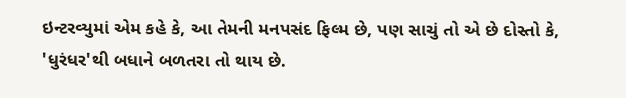ઇન્ટરવ્યુમાં એમ કહે કે, આ તેમની મનપસંદ ફિલ્મ છે, પણ સાચું તો એ છે દોસ્તો કે, 'ધુરંધર'થી બધાને બળતરા તો થાય છે.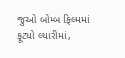જુઓ બોમ્બ ફિલ્મમાં ફૂટ્યો લ્યારીમાં,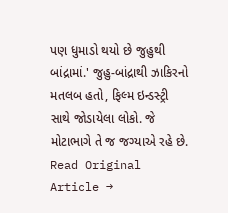પણ ધુમાડો થયો છે જુહુથી બાંદ્રામાં.' જુહુ-બાંદ્રાથી ઝાકિરનો મતલબ હતો, ફિલ્મ ઇન્ડસ્ટ્રી સાથે જોડાયેલા લોકો. જે મોટાભાગે તે જ જગ્યાએ રહે છે.
Read Original Article →